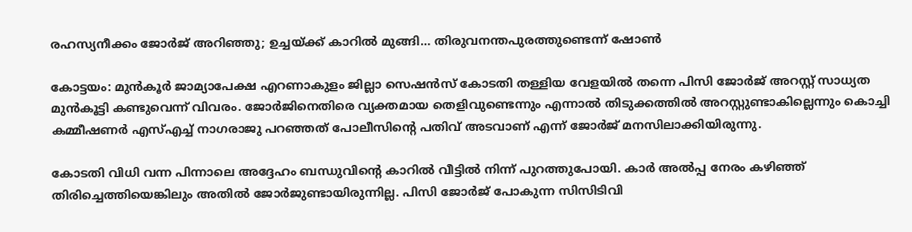രഹസ്യനീക്കം ജോര്‍ജ് അറിഞ്ഞു; ഉച്ചയ്ക്ക് കാറില്‍ മുങ്ങി… തിരുവനന്തപുരത്തുണ്ടെന്ന് ഷോണ്‍

കോട്ടയം: മുന്‍കൂര്‍ ജാമ്യാപേക്ഷ എറണാകുളം ജില്ലാ സെഷന്‍സ് കോടതി തള്ളിയ വേളയില്‍ തന്നെ പിസി ജോര്‍ജ് അറസ്റ്റ് സാധ്യത മുന്‍കൂട്ടി കണ്ടുവെന്ന് വിവരം. ജോര്‍ജിനെതിരെ വ്യക്തമായ തെളിവുണ്ടെന്നും എന്നാല്‍ തിടുക്കത്തില്‍ അറസ്റ്റുണ്ടാകില്ലെന്നും കൊച്ചി കമ്മീഷണര്‍ എസ്എച്ച് നാഗരാജു പറഞ്ഞത് പോലീസിന്റെ പതിവ് അടവാണ് എന്ന് ജോര്‍ജ് മനസിലാക്കിയിരുന്നു.

കോടതി വിധി വന്ന പിന്നാലെ അദ്ദേഹം ബന്ധുവിന്റെ കാറില്‍ വീട്ടില്‍ നിന്ന് പുറത്തുപോയി. കാര്‍ അല്‍പ്പ നേരം കഴിഞ്ഞ് തിരിച്ചെത്തിയെങ്കിലും അതില്‍ ജോര്‍ജുണ്ടായിരുന്നില്ല. പിസി ജോര്‍ജ് പോകുന്ന സിസിടിവി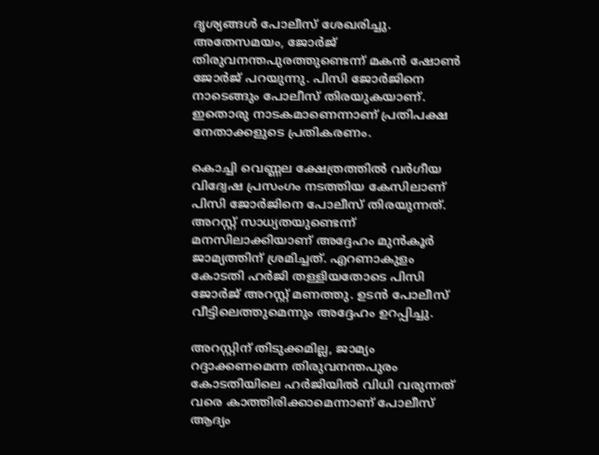ദൃശ്യങ്ങള്‍ പോലീസ് ശേഖരിച്ചു. അതേസമയം, ജോര്‍ജ് തിരുവനന്തപുരത്തുണ്ടെന്ന് മകന്‍ ഷോണ്‍ ജോര്‍ജ് പറയുന്നു. പിസി ജോര്‍ജിനെ നാടെങ്ങും പോലീസ് തിരയുകയാണ്. ഇതൊരു നാടകമാണെന്നാണ് പ്രതിപക്ഷ നേതാക്കളുടെ പ്രതികരണം.

കൊച്ചി വെണ്ണല ക്ഷേത്രത്തില്‍ വര്‍ഗീയ വിദ്വേഷ പ്രസംഗം നടത്തിയ കേസിലാണ് പിസി ജോര്‍ജിനെ പോലീസ് തിരയുന്നത്. അറസ്റ്റ് സാധ്യതയുണ്ടെന്ന് മനസിലാക്കിയാണ് അദ്ദേഹം മുന്‍കൂര്‍ ജാമ്യത്തിന് ശ്രമിച്ചത്. എറണാകുളം കോടതി ഹര്‍ജി തള്ളിയതോടെ പിസി ജോര്‍ജ് അറസ്റ്റ് മണത്തു. ഉടന്‍ പോലീസ് വീട്ടിലെത്തുമെന്നും അദ്ദേഹം ഉറപ്പിച്ചു.

അറസ്റ്റിന് തിടുക്കമില്ല, ജാമ്യം റദ്ദാക്കണമെന്ന തിരുവനന്തപുരം കോടതിയിലെ ഹര്‍ജിയില്‍ വിധി വരുന്നത് വരെ കാത്തിരിക്കാമെന്നാണ് പോലീസ് ആദ്യം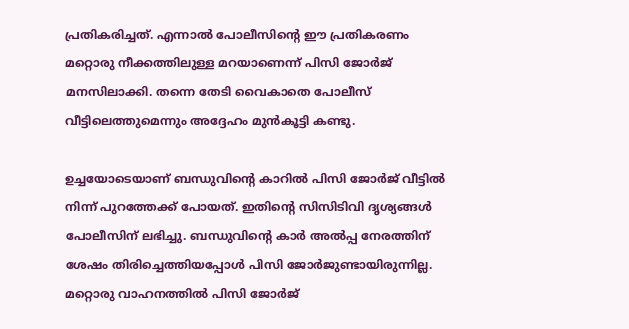പ്രതികരിച്ചത്. എന്നാല്‍ പോലീസിന്റെ ഈ പ്രതികരണം മറ്റൊരു നീക്കത്തിലുള്ള മറയാണെന്ന് പിസി ജോര്‍ജ് മനസിലാക്കി. തന്നെ തേടി വൈകാതെ പോലീസ് വീട്ടിലെത്തുമെന്നും അദ്ദേഹം മുന്‍കൂട്ടി കണ്ടു.

ഉച്ചയോടെയാണ് ബന്ധുവിന്റെ കാറില്‍ പിസി ജോര്‍ജ് വീട്ടില്‍ നിന്ന് പുറത്തേക്ക് പോയത്. ഇതിന്റെ സിസിടിവി ദൃശ്യങ്ങള്‍ പോലീസിന് ലഭിച്ചു. ബന്ധുവിന്റെ കാര്‍ അല്‍പ്പ നേരത്തിന് ശേഷം തിരിച്ചെത്തിയപ്പോള്‍ പിസി ജോര്‍ജുണ്ടായിരുന്നില്ല. മറ്റൊരു വാഹനത്തില്‍ പിസി ജോര്‍ജ്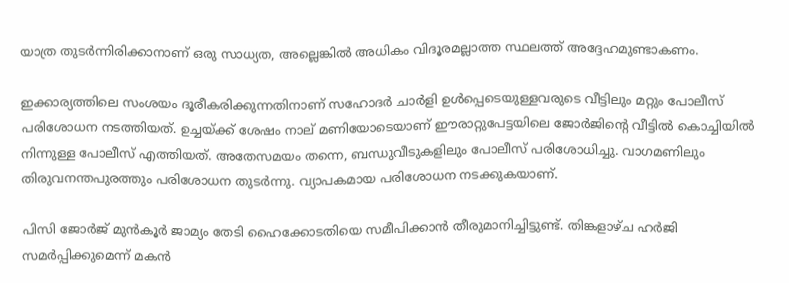യാത്ര തുടര്‍ന്നിരിക്കാനാണ് ഒരു സാധ്യത, അല്ലെങ്കില്‍ അധികം വിദൂരമല്ലാത്ത സ്ഥലത്ത് അദ്ദേഹമുണ്ടാകണം.

ഇക്കാര്യത്തിലെ സംശയം ദൂരീകരിക്കുന്നതിനാണ് സഹോദര്‍ ചാര്‍ളി ഉള്‍പ്പെടെയുള്ളവരുടെ വീട്ടിലും മറ്റും പോലീസ് പരിശോധന നടത്തിയത്. ഉച്ചയ്ക്ക് ശേഷം നാല് മണിയോടെയാണ് ഈരാറ്റുപേട്ടയിലെ ജോര്‍ജിന്റെ വീട്ടില്‍ കൊച്ചിയില്‍ നിന്നുള്ള പോലീസ് എത്തിയത്. അതേസമയം തന്നെ, ബന്ധുവീടുകളിലും പോലീസ് പരിശോധിച്ചു. വാഗമണിലും തിരുവനന്തപുരത്തും പരിശോധന തുടര്‍ന്നു. വ്യാപകമായ പരിശോധന നടക്കുകയാണ്.

പിസി ജോര്‍ജ് മുന്‍കൂര്‍ ജാമ്യം തേടി ഹൈക്കോടതിയെ സമീപിക്കാന്‍ തീരുമാനിച്ചിട്ടുണ്ട്. തിങ്കളാഴ്ച ഹര്‍ജി സമര്‍പ്പിക്കുമെന്ന് മകന്‍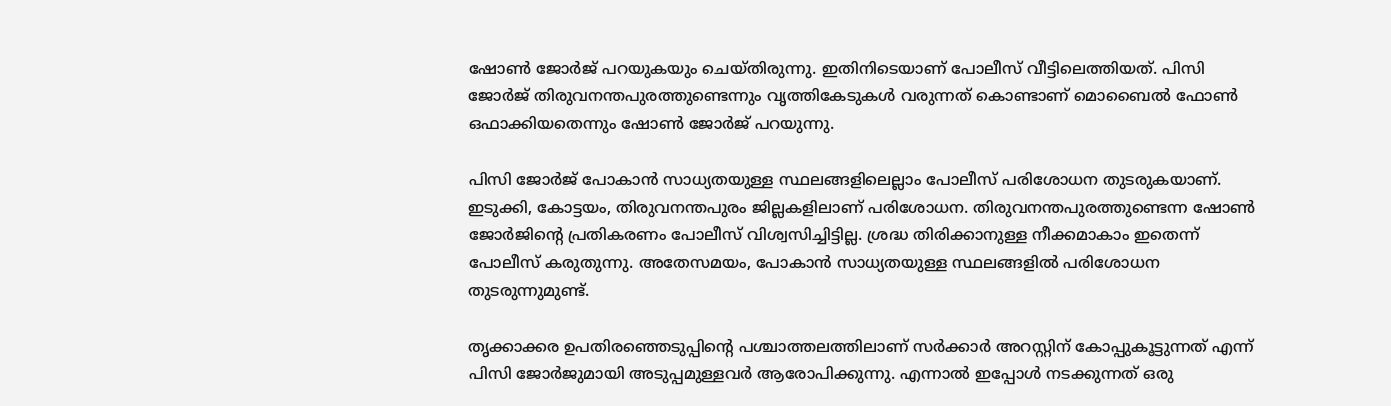ഷോണ്‍ ജോര്‍ജ് പറയുകയും ചെയ്തിരുന്നു. ഇതിനിടെയാണ് പോലീസ് വീട്ടിലെത്തിയത്. പിസി ജോര്‍ജ് തിരുവനന്തപുരത്തുണ്ടെന്നും വൃത്തികേടുകള്‍ വരുന്നത് കൊണ്ടാണ് മൊബൈല്‍ ഫോണ്‍ ഒഫാക്കിയതെന്നും ഷോണ്‍ ജോര്‍ജ് പറയുന്നു.

പിസി ജോര്‍ജ് പോകാന്‍ സാധ്യതയുള്ള സ്ഥലങ്ങളിലെല്ലാം പോലീസ് പരിശോധന തുടരുകയാണ്. ഇടുക്കി, കോട്ടയം, തിരുവനന്തപുരം ജില്ലകളിലാണ് പരിശോധന. തിരുവനന്തപുരത്തുണ്ടെന്ന ഷോണ്‍ ജോര്‍ജിന്റെ പ്രതികരണം പോലീസ് വിശ്വസിച്ചിട്ടില്ല. ശ്രദ്ധ തിരിക്കാനുള്ള നീക്കമാകാം ഇതെന്ന് പോലീസ് കരുതുന്നു. അതേസമയം, പോകാന്‍ സാധ്യതയുള്ള സ്ഥലങ്ങളില്‍ പരിശോധന തുടരുന്നുമുണ്ട്.

തൃക്കാക്കര ഉപതിരഞ്ഞെടുപ്പിന്റെ പശ്ചാത്തലത്തിലാണ് സര്‍ക്കാര്‍ അറസ്റ്റിന് കോപ്പുകൂട്ടുന്നത് എന്ന് പിസി ജോര്‍ജുമായി അടുപ്പമുള്ളവര്‍ ആരോപിക്കുന്നു. എന്നാല്‍ ഇപ്പോള്‍ നടക്കുന്നത് ഒരു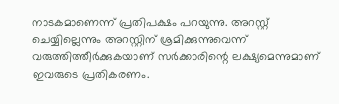നാടകമാണെന്ന് പ്രതിപക്ഷം പറയുന്നു. അറസ്റ്റ് ചെയ്യില്ലെന്നും അറസ്റ്റിന് ശ്രമിക്കുന്നുവെന്ന് വരുത്തിത്തീര്‍ക്കുകയാണ് സര്‍ക്കാരിന്റെ ലക്ഷ്യമെന്നുമാണ് ഇവരുടെ പ്രതികരണം.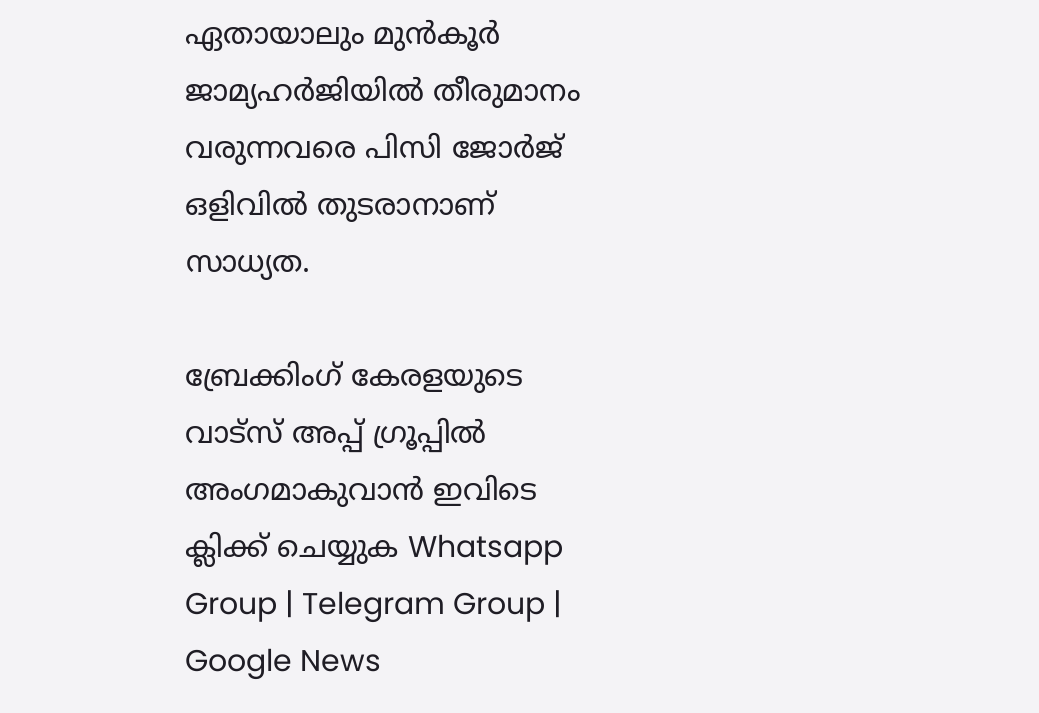ഏതായാലും മുന്‍കൂര്‍ ജാമ്യഹര്‍ജിയില്‍ തീരുമാനം വരുന്നവരെ പിസി ജോര്‍ജ് ഒളിവില്‍ തുടരാനാണ് സാധ്യത.

ബ്രേക്കിംഗ് കേരളയുടെ വാട്സ് അപ്പ് ഗ്രൂപ്പിൽ അംഗമാകുവാൻ ഇവിടെ ക്ലിക്ക് ചെയ്യുക Whatsapp Group | Telegram Group | Google News